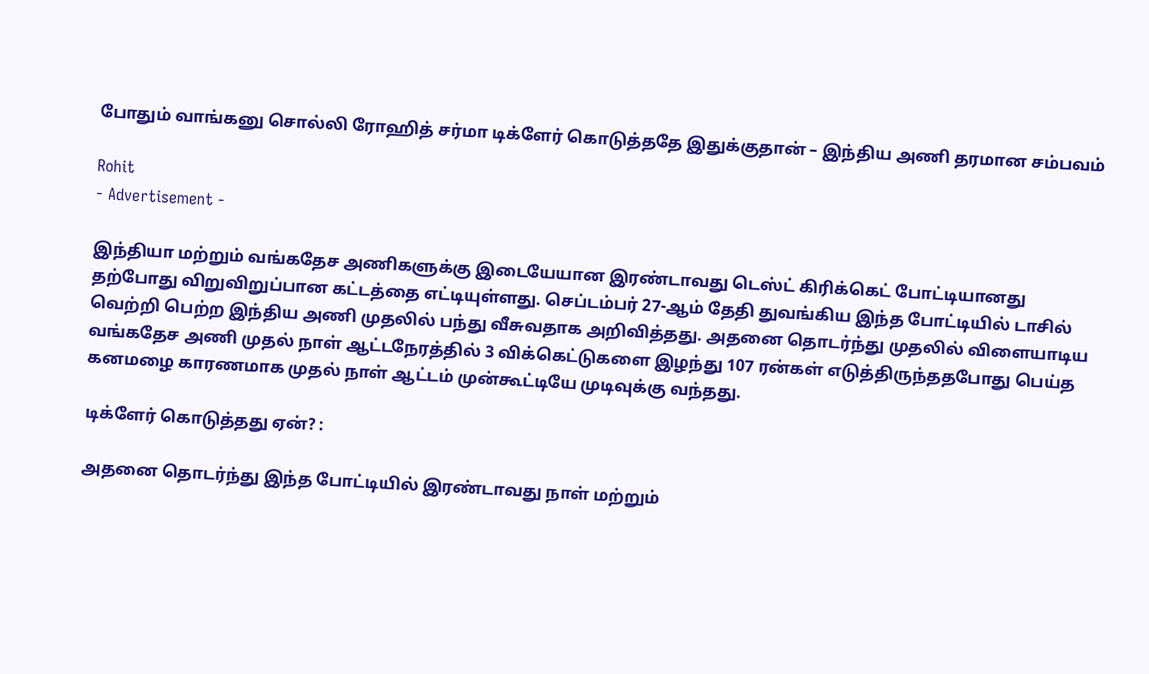போதும் வாங்கனு சொல்லி ரோஹித் சர்மா டிக்ளேர் கொடுத்ததே இதுக்குதான் – இந்திய அணி தரமான சம்பவம்

Rohit
- Advertisement -

இந்தியா மற்றும் வங்கதேச அணிகளுக்கு இடையேயான இரண்டாவது டெஸ்ட் கிரிக்கெட் போட்டியானது தற்போது விறுவிறுப்பான கட்டத்தை எட்டியுள்ளது. செப்டம்பர் 27-ஆம் தேதி துவங்கிய இந்த போட்டியில் டாசில் வெற்றி பெற்ற இந்திய அணி முதலில் பந்து வீசுவதாக அறிவித்தது. அதனை தொடர்ந்து முதலில் விளையாடிய வங்கதேச அணி முதல் நாள் ஆட்டநேரத்தில் 3 விக்கெட்டுகளை இழந்து 107 ரன்கள் எடுத்திருந்ததபோது பெய்த கனமழை காரணமாக முதல் நாள் ஆட்டம் முன்கூட்டியே முடிவுக்கு வந்தது.

டிக்ளேர் கொடுத்தது ஏன்? :

அதனை தொடர்ந்து இந்த போட்டியில் இரண்டாவது நாள் மற்றும்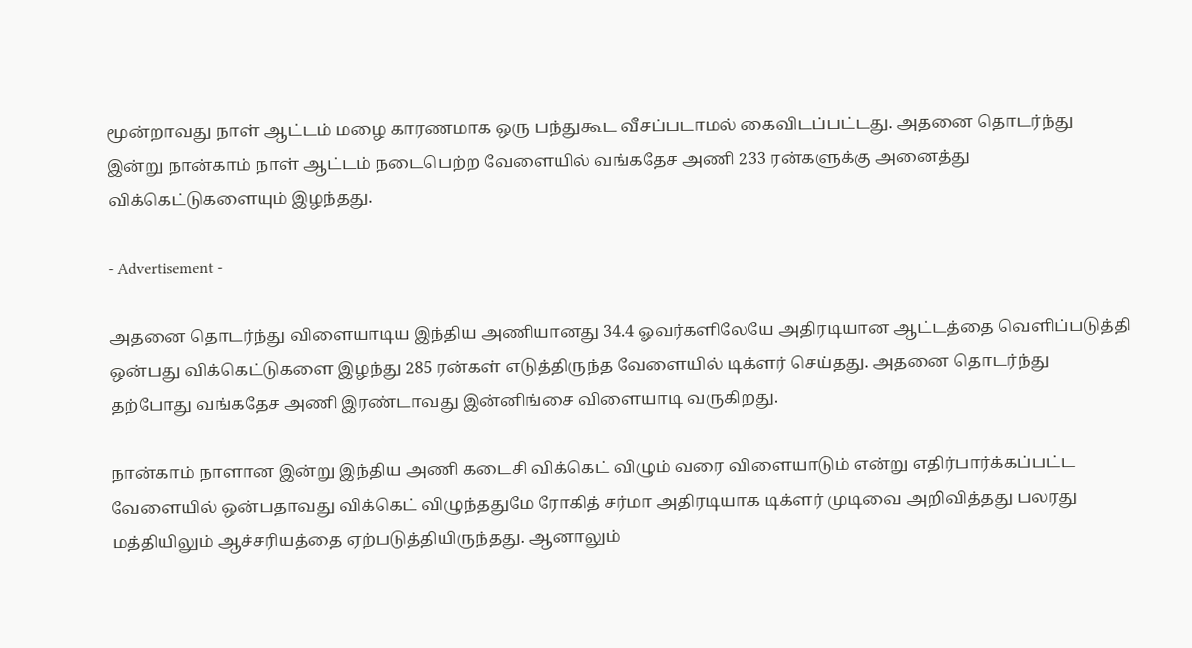மூன்றாவது நாள் ஆட்டம் மழை காரணமாக ஒரு பந்துகூட வீசப்படாமல் கைவிடப்பட்டது. அதனை தொடர்ந்து இன்று நான்காம் நாள் ஆட்டம் நடைபெற்ற வேளையில் வங்கதேச அணி 233 ரன்களுக்கு அனைத்து விக்கெட்டுகளையும் இழந்தது.

- Advertisement -

அதனை தொடர்ந்து விளையாடிய இந்திய அணியானது 34.4 ஓவர்களிலேயே அதிரடியான ஆட்டத்தை வெளிப்படுத்தி ஒன்பது விக்கெட்டுகளை இழந்து 285 ரன்கள் எடுத்திருந்த வேளையில் டிக்ளர் செய்தது. அதனை தொடர்ந்து தற்போது வங்கதேச அணி இரண்டாவது இன்னிங்சை விளையாடி வருகிறது.

நான்காம் நாளான இன்று இந்திய அணி கடைசி விக்கெட் விழும் வரை விளையாடும் என்று எதிர்பார்க்கப்பட்ட வேளையில் ஒன்பதாவது விக்கெட் விழுந்ததுமே ரோகித் சர்மா அதிரடியாக டிக்ளர் முடிவை அறிவித்தது பலரது மத்தியிலும் ஆச்சரியத்தை ஏற்படுத்தியிருந்தது. ஆனாலும்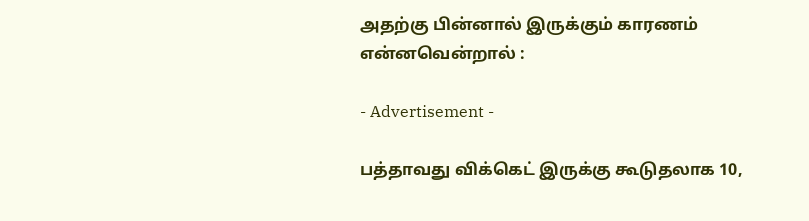அதற்கு பின்னால் இருக்கும் காரணம் என்னவென்றால் :

- Advertisement -

பத்தாவது விக்கெட் இருக்கு கூடுதலாக 10,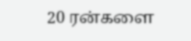20 ரன்களை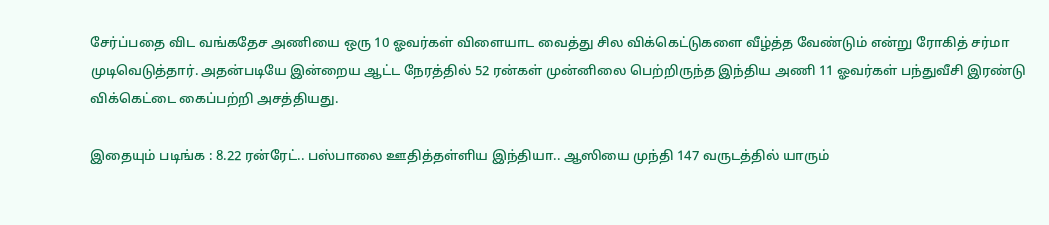சேர்ப்பதை விட வங்கதேச அணியை ஒரு 10 ஓவர்கள் விளையாட வைத்து சில விக்கெட்டுகளை வீழ்த்த வேண்டும் என்று ரோகித் சர்மா முடிவெடுத்தார். அதன்படியே இன்றைய ஆட்ட நேரத்தில் 52 ரன்கள் முன்னிலை பெற்றிருந்த இந்திய அணி 11 ஓவர்கள் பந்துவீசி இரண்டு விக்கெட்டை கைப்பற்றி அசத்தியது.

இதையும் படிங்க : 8.22 ரன்ரேட்.. பஸ்பாலை ஊதித்தள்ளிய இந்தியா.. ஆஸியை முந்தி 147 வருடத்தில் யாரும்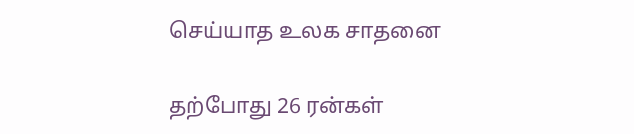செய்யாத உலக சாதனை

தற்போது 26 ரன்கள்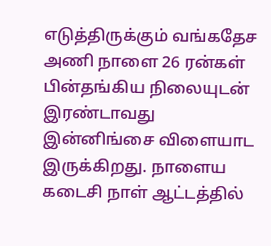எடுத்திருக்கும் வங்கதேச அணி நாளை 26 ரன்கள் பின்தங்கிய நிலையுடன் இரண்டாவது இன்னிங்சை விளையாட இருக்கிறது. நாளைய கடைசி நாள் ஆட்டத்தில்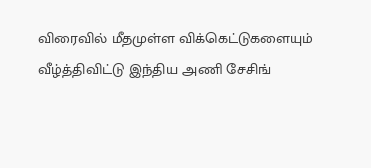விரைவில் மீதமுள்ள விக்கெட்டுகளையும் வீழ்த்திவிட்டு இந்திய அணி சேசிங்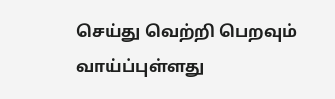செய்து வெற்றி பெறவும் வாய்ப்புள்ளது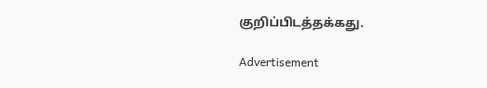குறிப்பிடத்தக்கது.

Advertisement